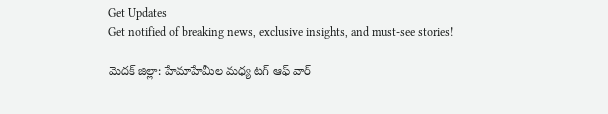Get Updates
Get notified of breaking news, exclusive insights, and must-see stories!

మెదక్ జిల్లా: హేమాహేమీల మధ్య టగ్ ఆఫ్ వార్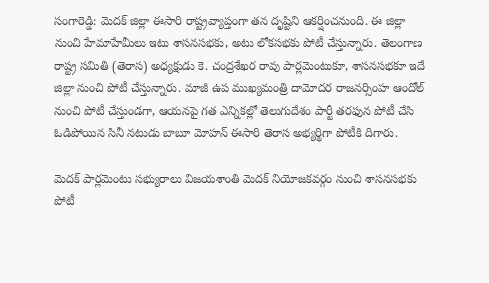సంగారెడ్డి: మెదక్ జిల్లా ఈసారి రాష్ట్రవ్యాప్తంగా తన దృష్టిని ఆకర్షించనుంది. ఈ జిల్లా నుంచి హేమాహేమీలు ఇటు శాసనసభకు, అటు లోకసభకు పోటీ చేస్తున్నారు. తెలంగాణ రాష్ట్ర సమితి (తెరాస) అధ్యక్షుడు కె. చంద్రశేఖర రావు పార్లమెంటుకూ, శాసనసభకూ ఇదే జిల్లా నుంచి పోటీ చేస్తున్నారు. మాజీ ఉప ముఖ్యమంత్రి దామోదర రాజనర్సింహ ఆందోల్ నుంచి పోటీ చేస్తుండగా, ఆయనపై గత ఎన్నికల్లో తెలుగుదేశం పార్టీ తరఫున పోటీ చేసి ఓడిపోయిన సినీ నటుడు బాబూ మోహన్ ఈసారి తెరాస అభ్యర్థిగా పోటీకి దిగారు.

మెదక్ పార్లమెంటు సభ్యురాలు విజయశాంతి మెదక్ నియోజకవర్గం నుంచి శాసనసభకు పోటీ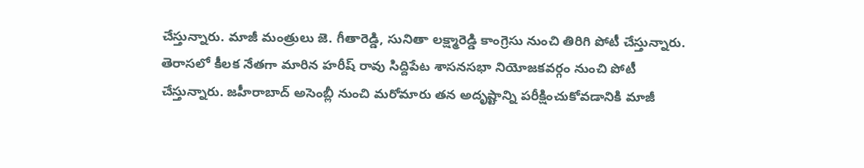చేస్తున్నారు. మాజీ మంత్రులు జె. గీతారెడ్డి, సునితా లక్ష్మారెడ్డి కాంగ్రెసు నుంచి తిరిగి పోటీ చేస్తున్నారు. తెరాసలో కీలక నేతగా మారిన హరీష్ రావు సిద్దిపేట శాసనసభా నియోజకవర్గం నుంచి పోటీ చేస్తున్నారు. జహీరాబాద్ అసెంబ్లీ నుంచి మరోమారు తన అదృష్టాన్ని పరీక్షించుకోవడానికి మాజీ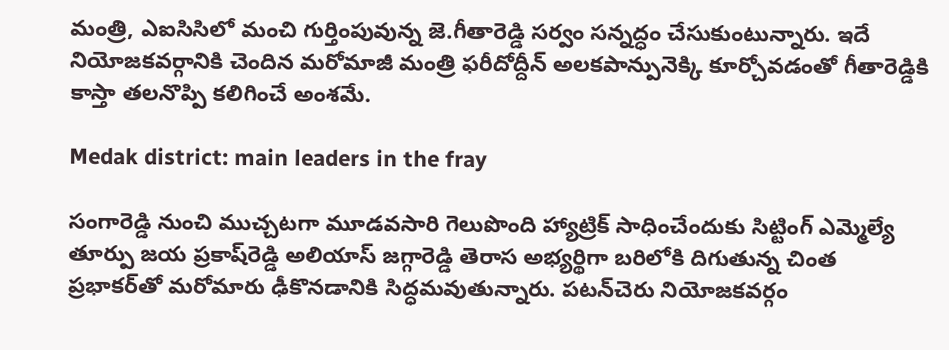మంత్రి, ఎఐసిసిలో మంచి గుర్తింపువున్న జె.గీతారెడ్డి సర్వం సన్నద్ధం చేసుకుంటున్నారు. ఇదే నియోజకవర్గానికి చెందిన మరోమాజీ మంత్రి ఫరీదోద్దీన్ అలకపాన్పునెక్కి కూర్చోవడంతో గీతారెడ్డికి కాస్తా తలనొప్పి కలిగించే అంశమే.

Medak district: main leaders in the fray

సంగారెడ్డి నుంచి ముచ్చటగా మూడవసారి గెలుపొంది హ్యాట్రిక్ సాధించేందుకు సిట్టింగ్ ఎమ్మెల్యే తూర్పు జయ ప్రకాష్‌రెడ్డి అలియాస్ జగ్గారెడ్డి తెరాస అభ్యర్థిగా బరిలోకి దిగుతున్న చింత ప్రభాకర్‌తో మరోమారు ఢీకొనడానికి సిద్ధమవుతున్నారు. పటన్‌చెరు నియోజకవర్గం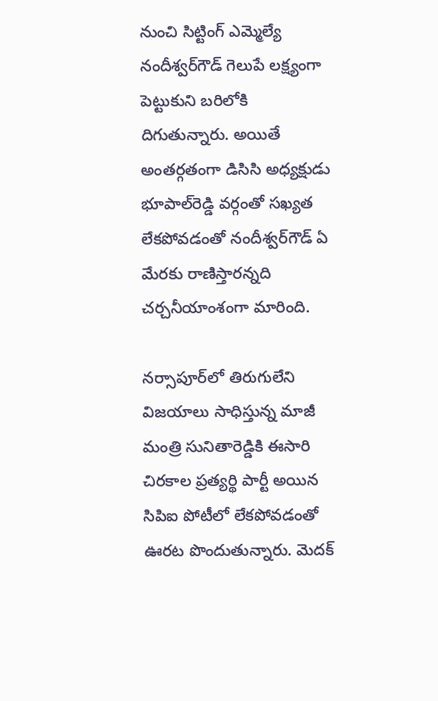నుంచి సిట్టింగ్ ఎమ్మెల్యే నందీశ్వర్‌గౌడ్ గెలుపే లక్ష్యంగా పెట్టుకుని బరిలోకి దిగుతున్నారు. అయితే అంతర్గతంగా డిసిసి అధ్యక్షుడు భూపాల్‌రెడ్డి వర్గంతో సఖ్యత లేకపోవడంతో నందీశ్వర్‌గౌడ్ ఏ మేరకు రాణిస్తారన్నది చర్చనీయాంశంగా మారింది.

నర్సాపూర్‌లో తిరుగులేని విజయాలు సాధిస్తున్న మాజీ మంత్రి సునితారెడ్డికి ఈసారి చిరకాల ప్రత్యర్థి పార్టీ అయిన సిపిఐ పోటీలో లేకపోవడంతో ఊరట పొందుతున్నారు. మెదక్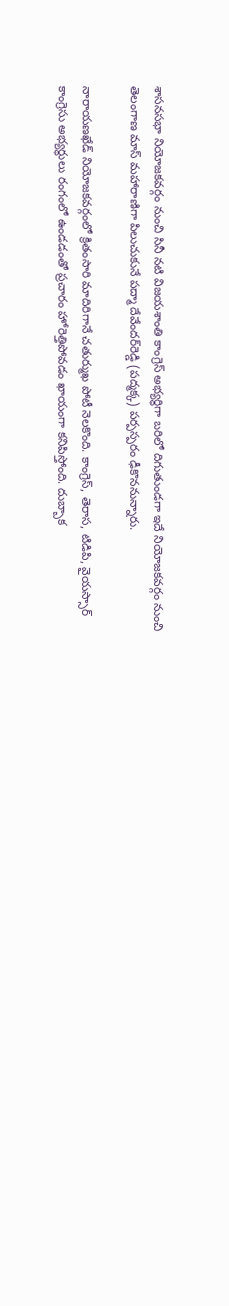శాసనసభా నియోజకవర్గం నుంచి సినీ నటి విజయశాంతి కాంగ్రెస్ అభ్యర్థిగా బరిలో దిగుతుండగా ఇదే నియోజకవర్గం నుంచి తెలంగాణ మాస్ మహారాణిగా పిలుచుకునే పద్మా దేవేందర్‌రెడ్డి (పద్మక్క) పర్పస్పరం ఢీకొననున్నారు.

నారాయణఖేడ్ నియోజకవర్గంలో క్రితంసారి మాదిరిగానే చతుర్ముఖ పోటీ నెలకొంది. కాంగ్రెస్, తెరాస, టిడిపి, వైయస్సార్ కాంగ్రెసు అభ్యర్థులు రంగంలో ఉండడంతో ప్రచారం హోరెత్తిపోవడం ఖాయంగా కనిపిస్తోంది. దుబ్బాక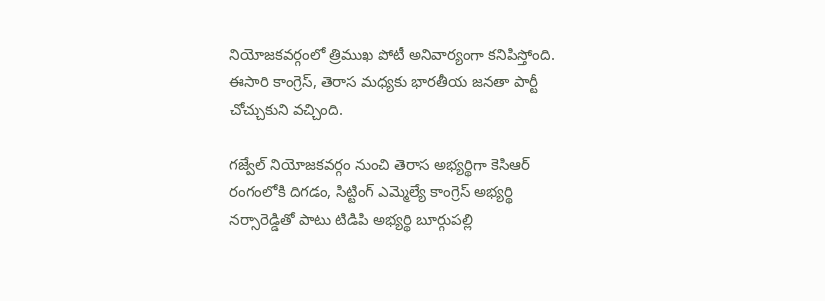నియోజకవర్గంలో త్రిముఖ పోటీ అనివార్యంగా కనిపిస్తోంది. ఈసారి కాంగ్రెస్, తెరాస మధ్యకు భారతీయ జనతా పార్టీ చోచ్చుకుని వచ్చింది.

గజ్వేల్ నియోజకవర్గం నుంచి తెరాస అభ్యర్థిగా కెసిఆర్ రంగంలోకి దిగడం, సిట్టింగ్ ఎమ్మెల్యే కాంగ్రెస్ అభ్యర్థి నర్సారెడ్డితో పాటు టిడిపి అభ్యర్థి బూర్గుపల్లి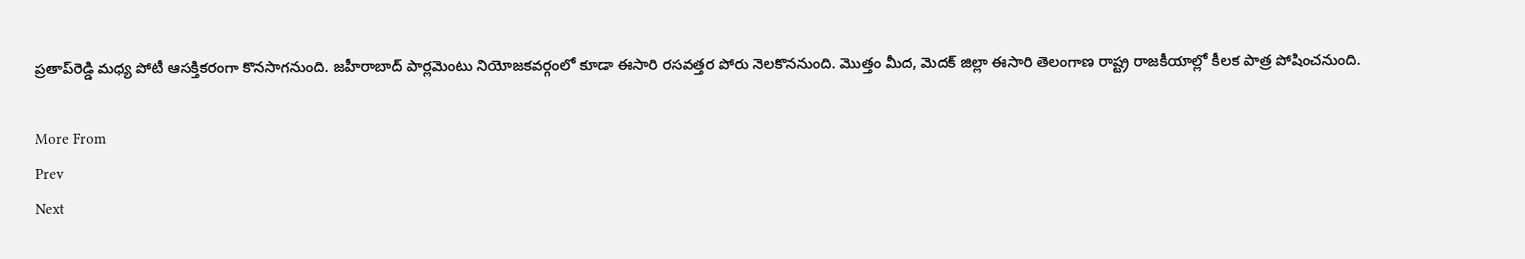ప్రతాప్‌రెడ్డి మధ్య పోటీ ఆసక్తికరంగా కొనసాగనుంది. జహీరాబాద్ పార్లమెంటు నియోజకవర్గంలో కూడా ఈసారి రసవత్తర పోరు నెలకొననుంది. మొత్తం మీద, మెదక్ జిల్లా ఈసారి తెలంగాణ రాష్ట్ర రాజకీయాల్లో కీలక పాత్ర పోషించనుంది.

More From
Prev
Next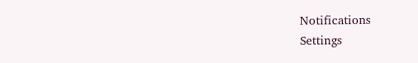Notifications
Settings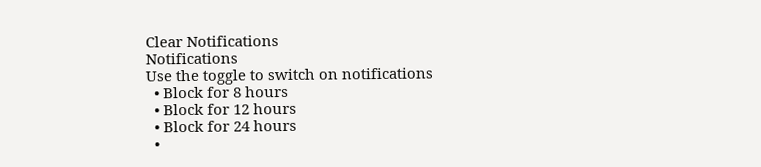Clear Notifications
Notifications
Use the toggle to switch on notifications
  • Block for 8 hours
  • Block for 12 hours
  • Block for 24 hours
  •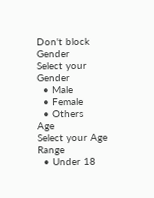Don't block
Gender
Select your Gender
  • Male
  • Female
  • Others
Age
Select your Age Range
  • Under 18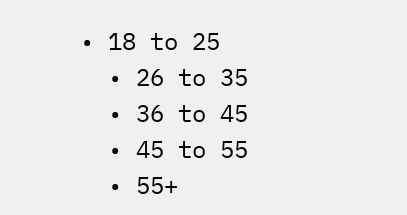• 18 to 25
  • 26 to 35
  • 36 to 45
  • 45 to 55
  • 55+